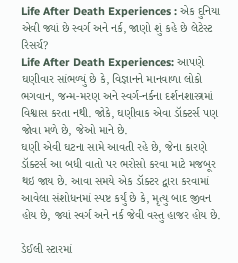Life After Death Experiences : એક દુનિયા એવી જ્યાં છે સ્વર્ગ અને નર્ક, જાણો શું કહે છે લેટેસ્ટ રિસર્ચ?
Life After Death Experiences: આપણે ઘણીવાર સાંભળ્યું છે કે, વિજ્ઞાનને માનવાળા લોકો ભગવાન, જન્મ-મરણ અને સ્વર્ગ-નર્કના દર્શનશાસ્ત્રમાં વિશ્વાસ કરતા નથી. જોકે, ઘણીવાક એવા ડૉક્ટર્સ પણ જોવા મળે છે, જેઓ માને છે.
ઘણી એવી ઘટના સામે આવતી રહે છે, જેના કારણે ડૉક્ટર્સ આ બધી વાતો પર ભરોસો કરવા માટે મજબૂર થઇ જાય છે. આવા સમયે એક ડૉક્ટર દ્વારા કરવામાં આવેલા સંશોધનમાં સ્પષ્ટ કર્યું છે કે, મૃત્યુ બાદ જીવન હોય છે, જ્યાં સ્વર્ગ અને નર્ક જેવી વસ્તુ હાજર હોય છે.

ડેઈલી સ્ટારમાં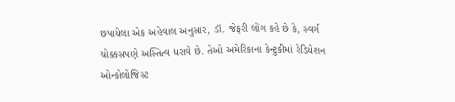છપાયેલા એક અહેવાલ અનુસાર, ડૉ. જેફરી લોંગ કહે છે કે, સ્વર્ગ ચોક્કસપણે અસ્તિત્વ ધરાવે છે. તેઓ અમેરિકાના કેન્ટુકીમાં રેડિયેશન ઓન્કોલોજિસ્ટ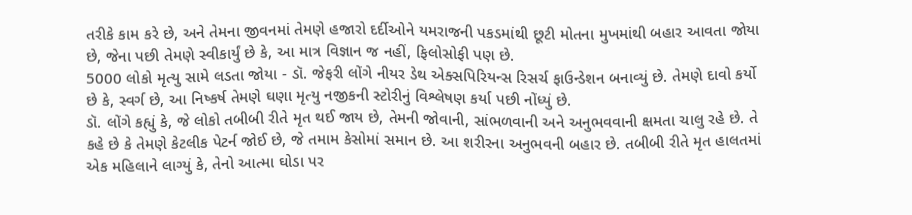તરીકે કામ કરે છે, અને તેમના જીવનમાં તેમણે હજારો દર્દીઓને યમરાજની પકડમાંથી છૂટી મોતના મુખમાંથી બહાર આવતા જોયા છે, જેના પછી તેમણે સ્વીકાર્યું છે કે, આ માત્ર વિજ્ઞાન જ નહીં, ફિલોસોફી પણ છે.
5000 લોકો મૃત્યુ સામે લડતા જોયા - ડૉ. જેફરી લોંગે નીયર ડેથ એક્સપિરિયન્સ રિસર્ચ ફાઉન્ડેશન બનાવ્યું છે. તેમણે દાવો કર્યો છે કે, સ્વર્ગ છે, આ નિષ્કર્ષ તેમણે ઘણા મૃત્યુ નજીકની સ્ટોરીનું વિશ્લેષણ કર્યા પછી નોંધ્યું છે.
ડૉ. લોંગે કહ્યું કે, જે લોકો તબીબી રીતે મૃત થઈ જાય છે, તેમની જોવાની, સાંભળવાની અને અનુભવવાની ક્ષમતા ચાલુ રહે છે. તે કહે છે કે તેમણે કેટલીક પેટર્ન જોઈ છે, જે તમામ કેસોમાં સમાન છે. આ શરીરના અનુભવની બહાર છે. તબીબી રીતે મૃત હાલતમાં એક મહિલાને લાગ્યું કે, તેનો આત્મા ઘોડા પર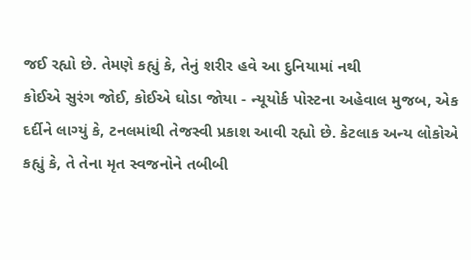જઈ રહ્યો છે. તેમણે કહ્યું કે, તેનું શરીર હવે આ દુનિયામાં નથી
કોઈએ સુરંગ જોઈ, કોઈએ ઘોડા જોયા - ન્યૂયોર્ક પોસ્ટના અહેવાલ મુજબ, એક દર્દીને લાગ્યું કે, ટનલમાંથી તેજસ્વી પ્રકાશ આવી રહ્યો છે. કેટલાક અન્ય લોકોએ કહ્યું કે, તે તેના મૃત સ્વજનોને તબીબી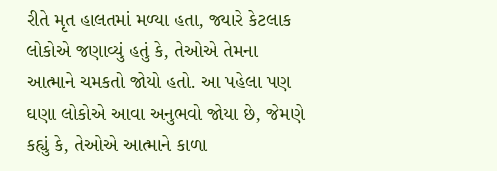રીતે મૃત હાલતમાં મળ્યા હતા, જ્યારે કેટલાક લોકોએ જણાવ્યું હતું કે, તેઓએ તેમના આત્માને ચમકતો જોયો હતો. આ પહેલા પણ ઘણા લોકોએ આવા અનુભવો જોયા છે, જેમણે કહ્યું કે, તેઓએ આત્માને કાળા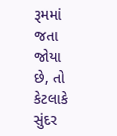રૂમમાં જતા જોયા છે, તો કેટલાકે સુંદર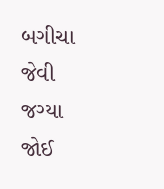બગીચા જેવી જગ્યા જોઈ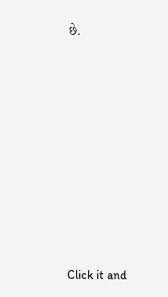છે.












Click it and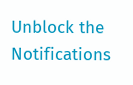Unblock the Notifications